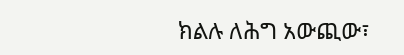ክልሉ ለሕግ አውጪው፣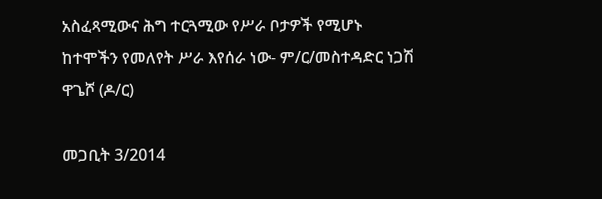አስፈጻሚውና ሕግ ተርጓሚው የሥራ ቦታዎች የሚሆኑ ከተሞችን የመለየት ሥራ እየሰራ ነው- ም/ር/መስተዳድር ነጋሽ ዋጌሾ (ዶ/ር)

መጋቢት 3/2014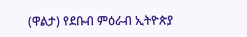(ዋልታ) የደቡብ ምዕራብ ኢትዮጵያ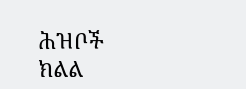ሕዝቦች ክልል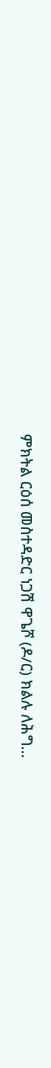ምክትል ርዕሰ መስተዳድር ነጋሽ ዋጌሾ (ዶ/ር) ክልሉ ለሕግ…